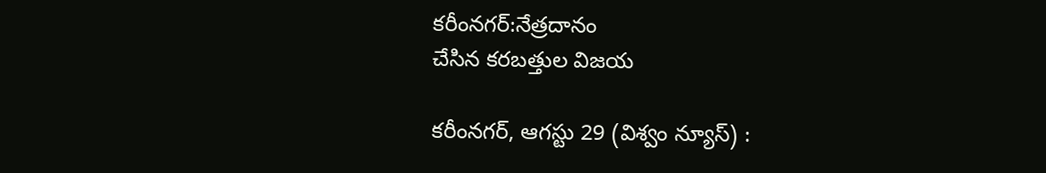కరీంనగర్:నేత్రదానం
చేసిన కరబత్తుల విజయ

కరీంనగర్, ఆగస్టు 29 (విశ్వం న్యూస్) :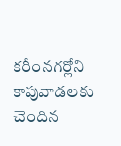కరీంనగర్లోని కాపువాడలకు చెందిన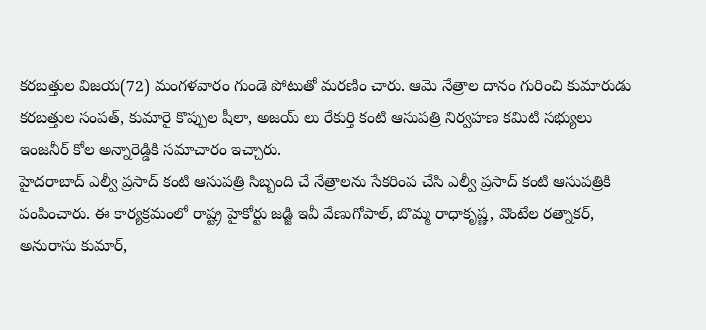కరబత్తుల విజయ(72) మంగళవారం గుండె పోటుతో మరణిం చారు. ఆమె నేత్రాల దానం గురించి కుమారుడు కరబత్తుల సంపత్, కుమారై కొప్పుల షీలా, అజయ్ లు రేకుర్తి కంటి ఆసుపత్రి నిర్వహణ కమిటి సభ్యులు ఇంజనీర్ కోల అన్నారెడ్డికి సమాచారం ఇచ్చారు.
హైదరాబాద్ ఎల్వీ ప్రసాద్ కంటి ఆసుపత్రి సిబ్బంది చే నేత్రాలను సేకరింప చేసి ఎల్వీ ప్రసాద్ కంటి ఆసుపత్రికి పంపించారు. ఈ కార్యక్రమంలో రాష్ట్ర హైకోర్టు జడ్జి ఇవీ వేణుగోపాల్, బొమ్మ రాధాకృష్ణ, వొంటేల రత్నాకర్, అనురాసు కుమార్,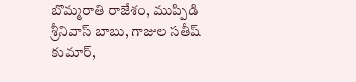బొమ్మరాతి రాజేశం, ముప్పిడి శ్రీనివాస్ బాబు, గాజుల సతీష్ కుమార్,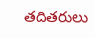తదితరులు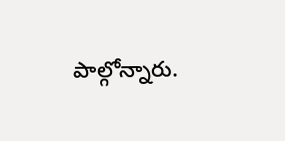పాల్గోన్నారు.